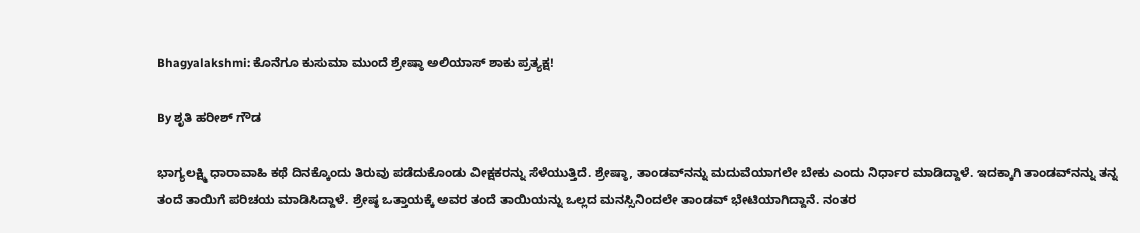Bhagyalakshmi: ಕೊನೆಗೂ ಕುಸುಮಾ ಮುಂದೆ ಶ್ರೇಷ್ಠಾ ಅಲಿಯಾಸ್ ಶಾಕು ಪ್ರತ್ಯಕ್ಷ!

By ಶೃತಿ ಹರೀಶ್ ಗೌಡ

ಭಾಗ್ಯಲಕ್ಷ್ಮಿ ಧಾರಾವಾಹಿ ಕಥೆ ದಿನಕ್ಕೊಂದು ತಿರುವು ಪಡೆದುಕೊಂಡು ವೀಕ್ಷಕರನ್ನು ಸೆಳೆಯುತ್ತಿದೆ. ಶ್ರೇಷ್ಠಾ, ತಾಂಡವ್‌ನನ್ನು ಮದುವೆಯಾಗಲೇ ಬೇಕು ಎಂದು ನಿರ್ಧಾರ ಮಾಡಿದ್ದಾಳೆ. ಇದಕ್ಕಾಗಿ ತಾಂಡವ್‌ನನ್ನು ತನ್ನ ತಂದೆ ತಾಯಿಗೆ ಪರಿಚಯ ಮಾಡಿಸಿದ್ದಾಳೆ. ಶ್ರೇಷ್ಠ ಒತ್ತಾಯಕ್ಕೆ ಅವರ ತಂದೆ ತಾಯಿಯನ್ನು ಒಲ್ಲದ ಮನಸ್ಸಿನಿಂದಲೇ ತಾಂಡವ್ ಭೇಟಿಯಾಗಿದ್ದಾನೆ. ನಂತರ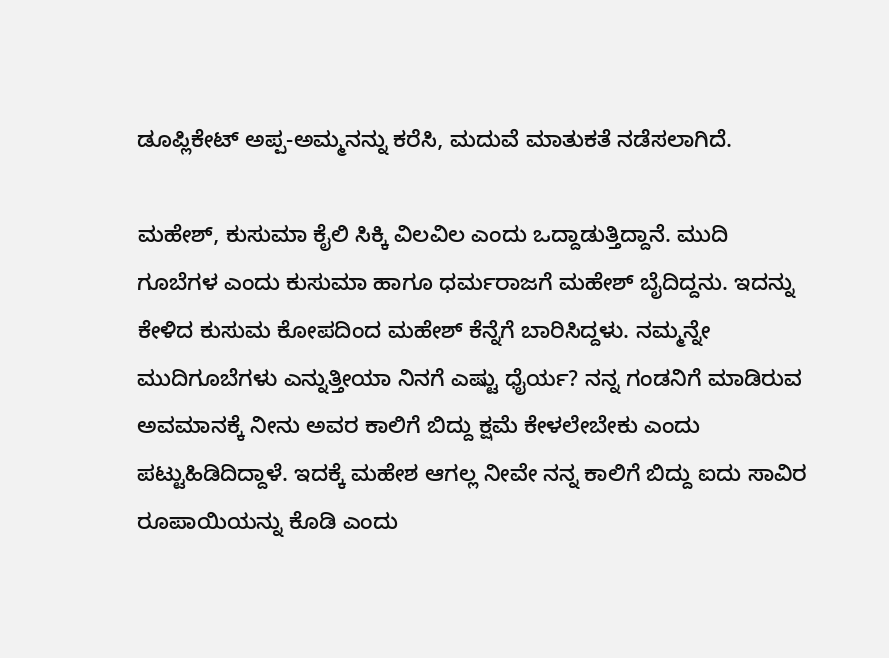ಡೂಪ್ಲಿಕೇಟ್ ಅಪ್ಪ-ಅಮ್ಮನನ್ನು ಕರೆಸಿ, ಮದುವೆ ಮಾತುಕತೆ ನಡೆಸಲಾಗಿದೆ.

ಮಹೇಶ್, ಕುಸುಮಾ ಕೈಲಿ ಸಿಕ್ಕಿ ವಿಲವಿಲ ಎಂದು ಒದ್ದಾಡುತ್ತಿದ್ದಾನೆ. ಮುದಿ ಗೂಬೆಗಳ ಎಂದು ಕುಸುಮಾ ಹಾಗೂ ಧರ್ಮರಾಜಗೆ ಮಹೇಶ್ ಬೈದಿದ್ದನು. ಇದನ್ನು ಕೇಳಿದ ಕುಸುಮ ಕೋಪದಿಂದ ಮಹೇಶ್ ಕೆನ್ನೆಗೆ ಬಾರಿಸಿದ್ದಳು. ನಮ್ಮನ್ನೇ ಮುದಿಗೂಬೆಗಳು ಎನ್ನುತ್ತೀಯಾ ನಿನಗೆ ಎಷ್ಟು ಧೈರ್ಯ? ನನ್ನ ಗಂಡನಿಗೆ ಮಾಡಿರುವ ಅವಮಾನಕ್ಕೆ ನೀನು ಅವರ ಕಾಲಿಗೆ ಬಿದ್ದು ಕ್ಷಮೆ ಕೇಳಲೇಬೇಕು ಎಂದು ಪಟ್ಟುಹಿಡಿದಿದ್ದಾಳೆ. ಇದಕ್ಕೆ ಮಹೇಶ ಆಗಲ್ಲ ನೀವೇ ನನ್ನ ಕಾಲಿಗೆ ಬಿದ್ದು ಐದು ಸಾವಿರ ರೂಪಾಯಿಯನ್ನು ಕೊಡಿ ಎಂದು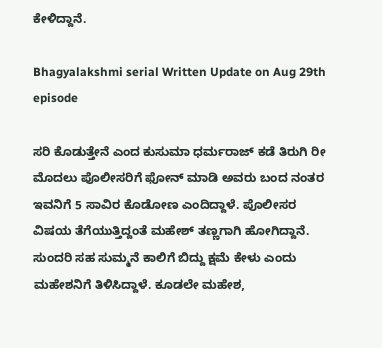ಕೇಳಿದ್ದಾನೆ.

Bhagyalakshmi serial Written Update on Aug 29th episode

ಸರಿ ಕೊಡುತ್ತೇನೆ ಎಂದ ಕುಸುಮಾ ಧರ್ಮರಾಜ್ ಕಡೆ ತಿರುಗಿ ರೀ ಮೊದಲು ಪೊಲೀಸರಿಗೆ ಫೋನ್ ಮಾಡಿ ಅವರು ಬಂದ ನಂತರ ಇವನಿಗೆ 5 ಸಾವಿರ ಕೊಡೋಣ ಎಂದಿದ್ದಾಳೆ. ಪೊಲೀಸರ ವಿಷಯ ತೆಗೆಯುತ್ತಿದ್ದಂತೆ ಮಹೇಶ್ ತಣ್ಣಗಾಗಿ ಹೋಗಿದ್ದಾನೆ. ಸುಂದರಿ ಸಹ ಸುಮ್ಮನೆ ಕಾಲಿಗೆ ಬಿದ್ದು ಕ್ಷಮೆ ಕೇಳು ಎಂದು ಮಹೇಶನಿಗೆ ತಿಳಿಸಿದ್ದಾಳೆ. ಕೂಡಲೇ ಮಹೇಶ,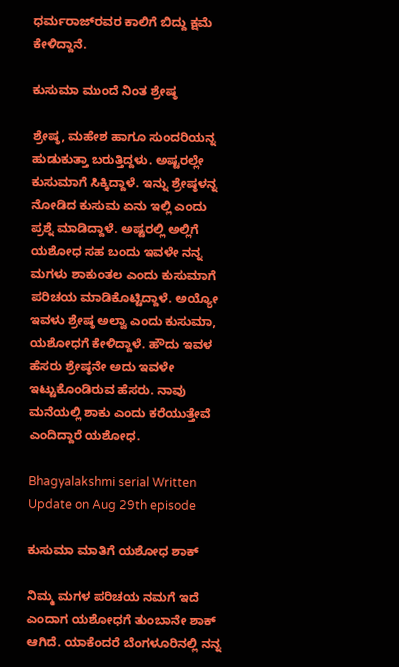ಧರ್ಮರಾಜ್‌ರವರ ಕಾಲಿಗೆ ಬಿದ್ದು ಕ್ಷಮೆ ಕೇಳಿದ್ದಾನೆ.

ಕುಸುಮಾ ಮುಂದೆ ನಿಂತ ಶ್ರೇಷ್ಠ

ಶ್ರೇಷ್ಠ, ಮಹೇಶ ಹಾಗೂ ಸುಂದರಿಯನ್ನ ಹುಡುಕುತ್ತಾ ಬರುತ್ತಿದ್ದಳು. ಅಷ್ಟರಲ್ಲೇ ಕುಸುಮಾಗೆ ಸಿಕ್ಕಿದ್ದಾಳೆ. ಇನ್ನು ಶ್ರೇಷ್ಠಳನ್ನ ನೋಡಿದ ಕುಸುಮ ಏನು ಇಲ್ಲಿ ಎಂದು ಪ್ರಶ್ನೆ ಮಾಡಿದ್ದಾಳೆ. ಅಷ್ಟರಲ್ಲಿ ಅಲ್ಲಿಗೆ ಯಶೋಧ ಸಹ ಬಂದು ಇವಳೇ ನನ್ನ ಮಗಳು ಶಾಕುಂತಲ ಎಂದು ಕುಸುಮಾಗೆ ಪರಿಚಯ ಮಾಡಿಕೊಟ್ಟಿದ್ದಾಳೆ. ಅಯ್ಯೋ ಇವಳು ಶ್ರೇಷ್ಠ ಅಲ್ವಾ ಎಂದು ಕುಸುಮಾ, ಯಶೋಧಗೆ ಕೇಳಿದ್ದಾಳೆ. ಹೌದು ಇವಳ ಹೆಸರು ಶ್ರೇಷ್ಠನೇ ಅದು ಇವಳೇ ಇಟ್ಟುಕೊಂಡಿರುವ ಹೆಸರು. ನಾವು ಮನೆಯಲ್ಲಿ ಶಾಕು ಎಂದು ಕರೆಯುತ್ತೇವೆ ಎಂದಿದ್ದಾರೆ ಯಶೋಧ.

Bhagyalakshmi serial Written Update on Aug 29th episode

ಕುಸುಮಾ ಮಾತಿಗೆ ಯಶೋಧ ಶಾಕ್

ನಿಮ್ಮ ಮಗಳ ಪರಿಚಯ ನಮಗೆ ಇದೆ ಎಂದಾಗ ಯಶೋಧಗೆ ತುಂಬಾನೇ ಶಾಕ್ ಆಗಿದೆ. ಯಾಕೆಂದರೆ ಬೆಂಗಳೂರಿನಲ್ಲಿ ನನ್ನ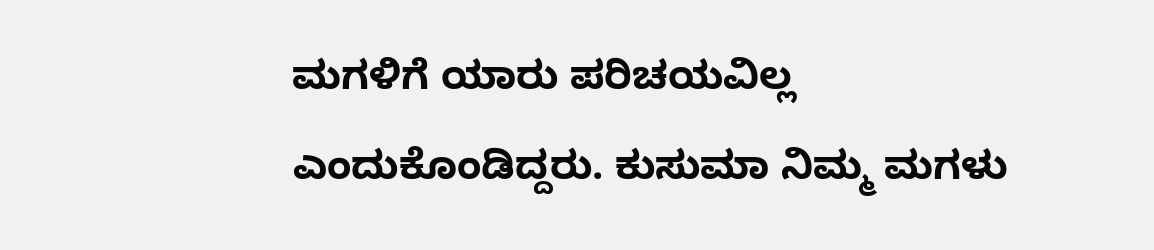ಮಗಳಿಗೆ ಯಾರು ಪರಿಚಯವಿಲ್ಲ ಎಂದುಕೊಂಡಿದ್ದರು. ಕುಸುಮಾ ನಿಮ್ಮ ಮಗಳು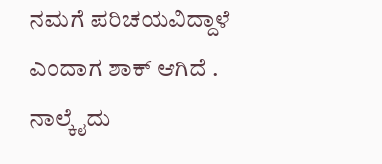ನಮಗೆ ಪರಿಚಯವಿದ್ದಾಳೆ ಎಂದಾಗ ಶಾಕ್ ಆಗಿದೆ . ನಾಲ್ಕೈದು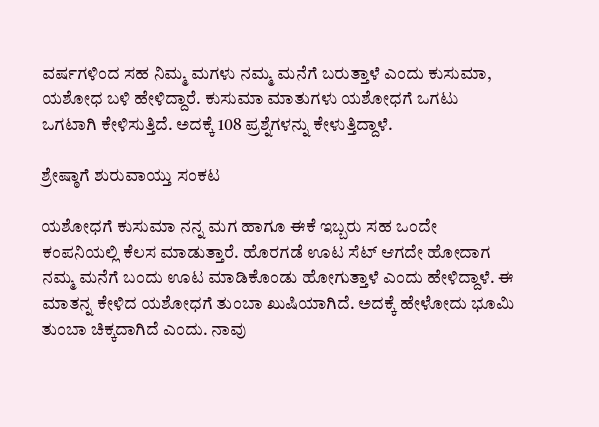ವರ್ಷಗಳಿಂದ ಸಹ ನಿಮ್ಮ ಮಗಳು ನಮ್ಮ ಮನೆಗೆ ಬರುತ್ತಾಳೆ ಎಂದು ಕುಸುಮಾ, ಯಶೋಧ ಬಳಿ ಹೇಳಿದ್ದಾರೆ. ಕುಸುಮಾ ಮಾತುಗಳು ಯಶೋಧಗೆ ಒಗಟು ಒಗಟಾಗಿ ಕೇಳಿಸುತ್ತಿದೆ. ಅದಕ್ಕೆ 108 ಪ್ರಶ್ನೆಗಳನ್ನು ಕೇಳುತ್ತಿದ್ದಾಳೆ.

ಶ್ರೇಷ್ಠಾಗೆ ಶುರುವಾಯ್ತು ಸಂಕಟ

ಯಶೋಧಗೆ ಕುಸುಮಾ ನನ್ನ ಮಗ ಹಾಗೂ ಈಕೆ ಇಬ್ಬರು ಸಹ ಒಂದೇ ಕಂಪನಿಯಲ್ಲಿ ಕೆಲಸ ಮಾಡುತ್ತಾರೆ. ಹೊರಗಡೆ ಊಟ ಸೆಟ್ ಆಗದೇ ಹೋದಾಗ ನಮ್ಮ ಮನೆಗೆ ಬಂದು ಊಟ ಮಾಡಿಕೊಂಡು ಹೋಗುತ್ತಾಳೆ ಎಂದು ಹೇಳಿದ್ದಾಳೆ. ಈ ಮಾತನ್ನ ಕೇಳಿದ ಯಶೋಧಗೆ ತುಂಬಾ ಖುಷಿಯಾಗಿದೆ. ಅದಕ್ಕೆ ಹೇಳೋದು ಭೂಮಿ ತುಂಬಾ ಚಿಕ್ಕದಾಗಿದೆ ಎಂದು. ನಾವು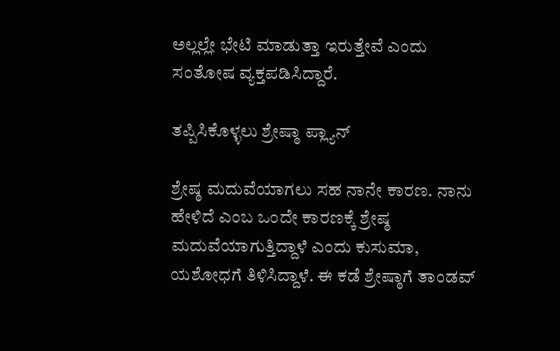ಅಲ್ಲಲ್ಲೇ ಭೇಟಿ ಮಾಡುತ್ತಾ ಇರುತ್ತೇವೆ ಎಂದು ಸಂತೋಷ ವ್ಯಕ್ತಪಡಿಸಿದ್ದಾರೆ.

ತಪ್ಪಿಸಿಕೊಳ್ಳಲು ಶ್ರೇಷ್ಠಾ ಪ್ಲ್ಯಾನ್

ಶ್ರೇಷ್ಠ ಮದುವೆಯಾಗಲು ಸಹ ನಾನೇ ಕಾರಣ. ನಾನು ಹೇಳಿದೆ ಎಂಬ ಒಂದೇ ಕಾರಣಕ್ಕೆ ಶ್ರೇಷ್ಠ ಮದುವೆಯಾಗುತ್ತಿದ್ದಾಳೆ ಎಂದು ಕುಸುಮಾ, ಯಶೋಧಗೆ ತಿಳಿಸಿದ್ದಾಳೆ. ಈ ಕಡೆ ಶ್ರೇಷ್ಠಾಗೆ ತಾಂಡವ್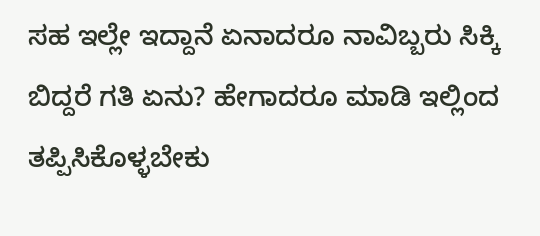ಸಹ ಇಲ್ಲೇ ಇದ್ದಾನೆ ಏನಾದರೂ ನಾವಿಬ್ಬರು ಸಿಕ್ಕಿ ಬಿದ್ದರೆ ಗತಿ ಏನು? ಹೇಗಾದರೂ ಮಾಡಿ ಇಲ್ಲಿಂದ ತಪ್ಪಿಸಿಕೊಳ್ಳಬೇಕು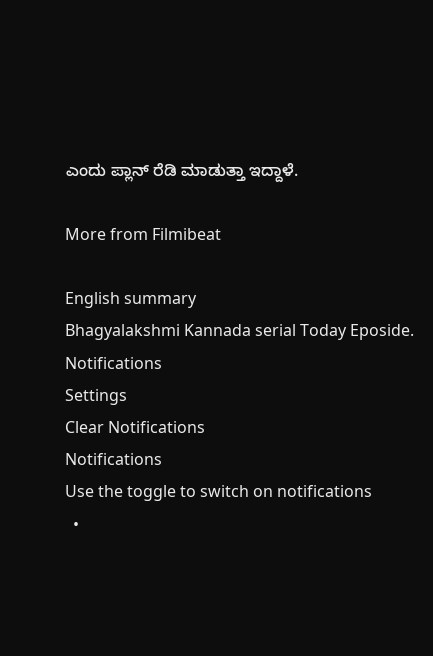ಎಂದು ಪ್ಲಾನ್ ರೆಡಿ ಮಾಡುತ್ತಾ ಇದ್ದಾಳೆ.

More from Filmibeat

English summary
Bhagyalakshmi Kannada serial Today Eposide.
Notifications
Settings
Clear Notifications
Notifications
Use the toggle to switch on notifications
  •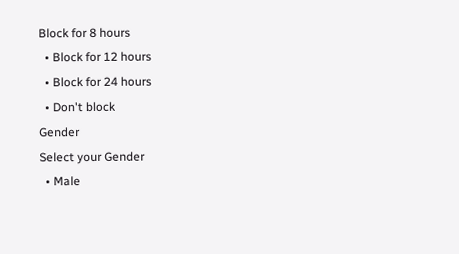Block for 8 hours
  • Block for 12 hours
  • Block for 24 hours
  • Don't block
Gender
Select your Gender
  • Male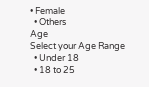• Female
  • Others
Age
Select your Age Range
  • Under 18
  • 18 to 25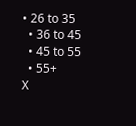• 26 to 35
  • 36 to 45
  • 45 to 55
  • 55+
X